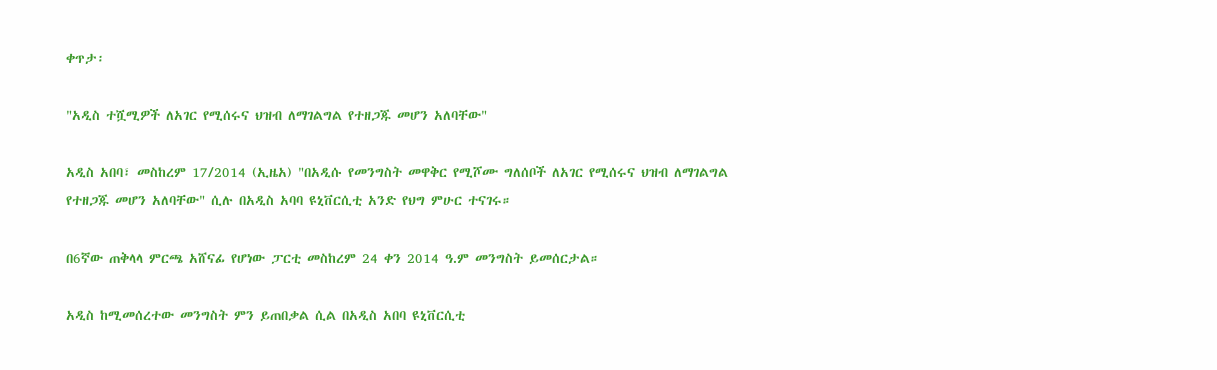ቀጥታ፡

"አዲስ ተሿሚዎች ለአገር የሚሰሩና ህዝብ ለማገልግል የተዘጋጁ መሆን አለባቸው"

አዲስ አበባ፣ መስከረም 17/2014 (ኢዜአ) "በአዲሱ የመንግስት መዋቅር የሚሾሙ ግለሰቦች ለአገር የሚሰሩና ህዝብ ለማገልግል የተዘጋጁ መሆን አለባቸው" ሲሉ በአዲስ አባባ ዩኒቨርሲቲ አንድ የህግ ምሁር ተናገሩ።

በ6ኛው ጠቅላላ ምርጫ አሸናፊ የሆነው ፓርቲ መስከረም 24 ቀን 2014 ዓ.ም መንግስት ይመሰርታል።

አዲስ ከሚመሰረተው መንግስት ምን ይጠበቃል ሲል በአዲስ አበባ ዩኒቨርሲቲ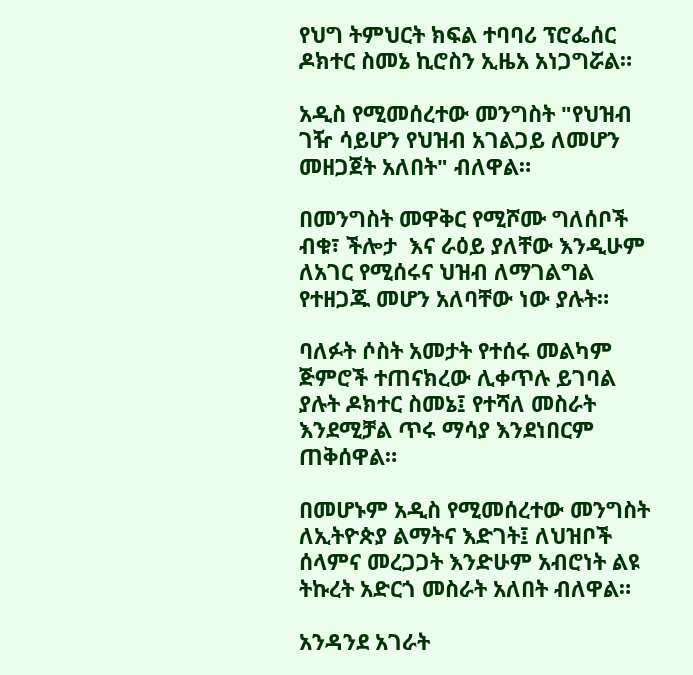የህግ ትምህርት ክፍል ተባባሪ ፕሮፌሰር ዶክተር ስመኔ ኪሮስን ኢዜአ አነጋግሯል።

አዲስ የሚመሰረተው መንግስት "የህዝብ ገዥ ሳይሆን የህዝብ አገልጋይ ለመሆን መዘጋጀት አለበት" ብለዋል።

በመንግስት መዋቅር የሚሾሙ ግለሰቦች ብቁ፣ ችሎታ  እና ራዕይ ያለቸው እንዲሁም ለአገር የሚሰሩና ህዝብ ለማገልግል የተዘጋጁ መሆን አለባቸው ነው ያሉት።

ባለፉት ሶስት አመታት የተሰሩ መልካም ጅምሮች ተጠናክረው ሊቀጥሉ ይገባል ያሉት ዶክተር ስመኔ፤ የተሻለ መስራት እንደሚቻል ጥሩ ማሳያ እንደነበርም ጠቅሰዋል።

በመሆኑም አዲስ የሚመሰረተው መንግስት ለኢትዮጵያ ልማትና እድገት፤ ለህዝቦች ሰላምና መረጋጋት እንድሁም አብሮነት ልዩ ትኩረት አድርጎ መስራት አለበት ብለዋል።

አንዳንደ አገራት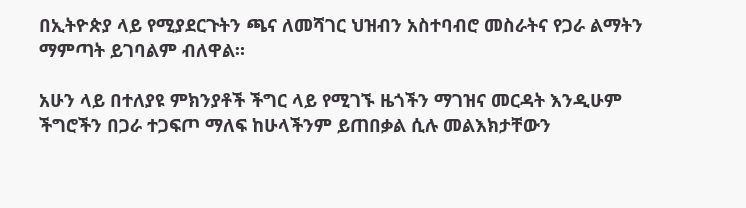በኢትዮጵያ ላይ የሚያደርጉትን ጫና ለመሻገር ህዝብን አስተባብሮ መስራትና የጋራ ልማትን ማምጣት ይገባልም ብለዋል።

አሁን ላይ በተለያዩ ምክንያቶች ችግር ላይ የሚገኙ ዜጎችን ማገዝና መርዳት እንዲሁም ችግሮችን በጋራ ተጋፍጦ ማለፍ ከሁላችንም ይጠበቃል ሲሉ መልእክታቸውን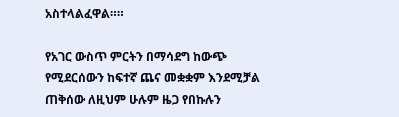አስተላልፈዋል።።

የአገር ውስጥ ምርትን በማሳደግ ከውጭ የሚደርሰውን ከፍተኛ ጨና መቋቋም እንደሚቻል ጠቅሰው ለዚህም ሁሉም ዜጋ የበኩሉን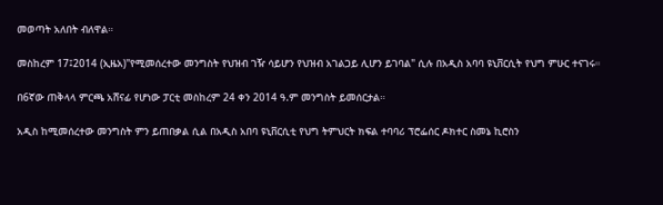መወጣት አለበት ብለዋል።

መስከረም 17፤2014 (ኢዜአ)"የሚመሰረተው መንግስት የህዝብ ገዥ ሳይሆን የህዝብ አገልጋይ ሊሆን ይገባል" ሲሉ በአዲስ አባባ ዩኒቨርሲት የህግ ምሁር ተናገሩ።

በ6ኛው ጠቅላላ ምርጫ አሸናፊ የሆነው ፓርቲ መስከረም 24 ቀን 2014 ዓ.ም መንግስት ይመሰርታል።

አዲስ ከሚመሰረተው መንግስት ምን ይጠበቃል ሲል በአዲስ አበባ ዩኒቨርሲቲ የህግ ትምህርት ክፍል ተባባሪ ፕሮፌሰር ዶክተር ስመኔ ኪሮስን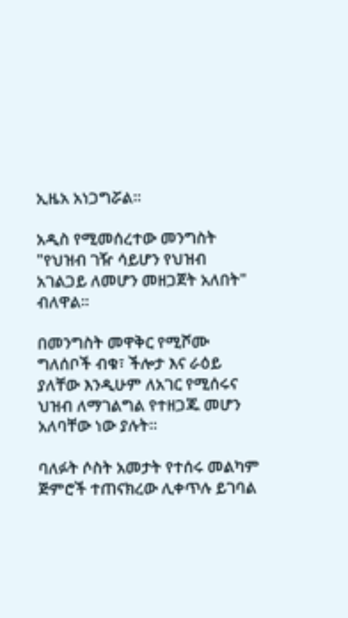ኢዜአ አነጋግሯል።

አዲስ የሚመሰረተው መንግስት "የህዝብ ገዥ ሳይሆን የህዝብ አገልጋይ ለመሆን መዘጋጀት አለበት" ብለዋል።

በመንግስት መዋቅር የሚሾሙ ግለሰቦች ብቁ፣ ችሎታ እና ራዕይ ያለቸው እንዲሁም ለአገር የሚሰሩና ህዝብ ለማገልግል የተዘጋጁ መሆን አለባቸው ነው ያሉት።

ባለፉት ሶስት አመታት የተሰሩ መልካም ጅምሮች ተጠናክረው ሊቀጥሉ ይገባል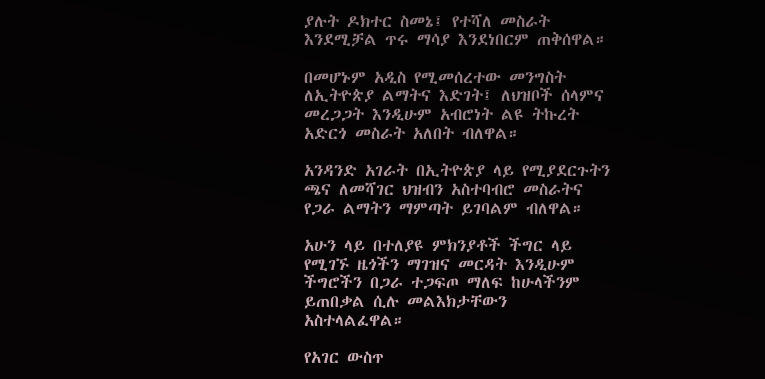ያሉት ዶክተር ስመኔ፤ የተሻለ መስራት እንደሚቻል ጥሩ ማሳያ እንደነበርም ጠቅሰዋል።

በመሆኑም አዲስ የሚመሰረተው መንግስት ለኢትዮጵያ ልማትና እድገት፤ ለህዝቦች ሰላምና መረጋጋት እንዲሁም አብሮነት ልዩ ትኩረት አድርጎ መስራት አለበት ብለዋል።

አንዳንድ አገራት በኢትዮጵያ ላይ የሚያደርጉትን ጫና ለመሻገር ህዝብን አስተባብሮ መስራትና የጋራ ልማትን ማምጣት ይገባልም ብለዋል።

አሁን ላይ በተለያዩ ምክንያቶች ችግር ላይ የሚገኙ ዜጎችን ማገዝና መርዳት እንዲሁም ችግሮችን በጋራ ተጋፍጦ ማለፍ ከሁላችንም ይጠበቃል ሲሉ መልእክታቸውን አስተላልፈዋል።

የአገር ውስጥ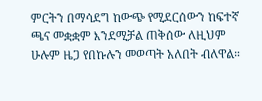ምርትን በማሳደግ ከውጭ የሚደርሰውን ከፍተኛ ጫና መቋቋም እንደሚቻል ጠቅሰው ለዚህም ሁሉም ዜጋ የበኩሉን መወጣት አለበት ብለዋል።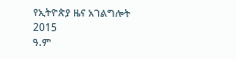የኢትዮጵያ ዜና አገልግሎት
2015
ዓ.ም